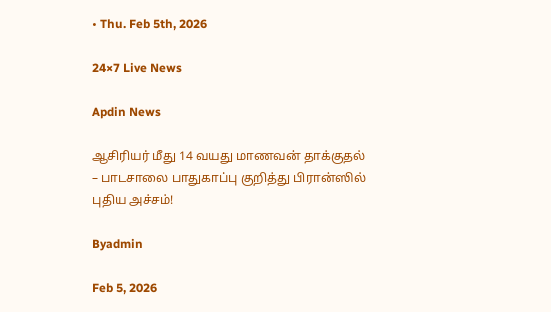• Thu. Feb 5th, 2026

24×7 Live News

Apdin News

ஆசிரியர் மீது 14 வயது மாணவன் தாக்குதல் – பாடசாலை பாதுகாப்பு குறித்து பிரான்ஸில் புதிய அச்சம்!

Byadmin

Feb 5, 2026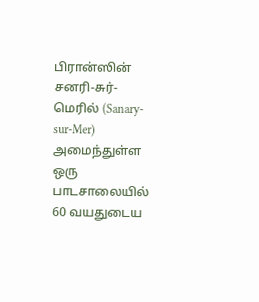பிரான்ஸின் சனரி-சுர்-மெரில் (Sanary-sur-Mer) அமைந்துள்ள ஒரு பாடசாலையில் 60 வயதுடைய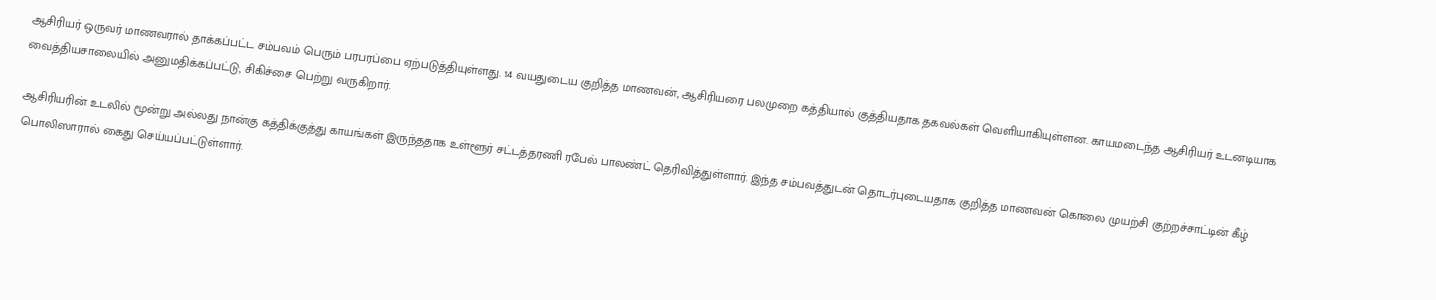ஆசிரியர் ஒருவர் மாணவரால் தாக்கப்பட்ட சம்பவம் பெரும் பரபரப்பை ஏற்படுத்தியுள்ளது. 14 வயதுடைய குறித்த மாணவன், ஆசிரியரை பலமுறை கத்தியால் குத்தியதாக தகவல்கள் வெளியாகியுள்ளன. காயமடைந்த ஆசிரியர் உடனடியாக வைத்தியசாலையில் அனுமதிக்கப்பட்டு, சிகிச்சை பெற்று வருகிறார்.

ஆசிரியரின் உடலில் மூன்று அல்லது நான்கு கத்திக்குத்து காயங்கள் இருந்ததாக உள்ளூர் சட்டத்தரணி ரபேல் பாலண்ட் தெரிவித்துள்ளார். இந்த சம்பவத்துடன் தொடர்புடையதாக குறித்த மாணவன் கொலை முயற்சி குற்றச்சாட்டின் கீழ் பொலிஸாரால் கைது செய்யப்பட்டுள்ளார்.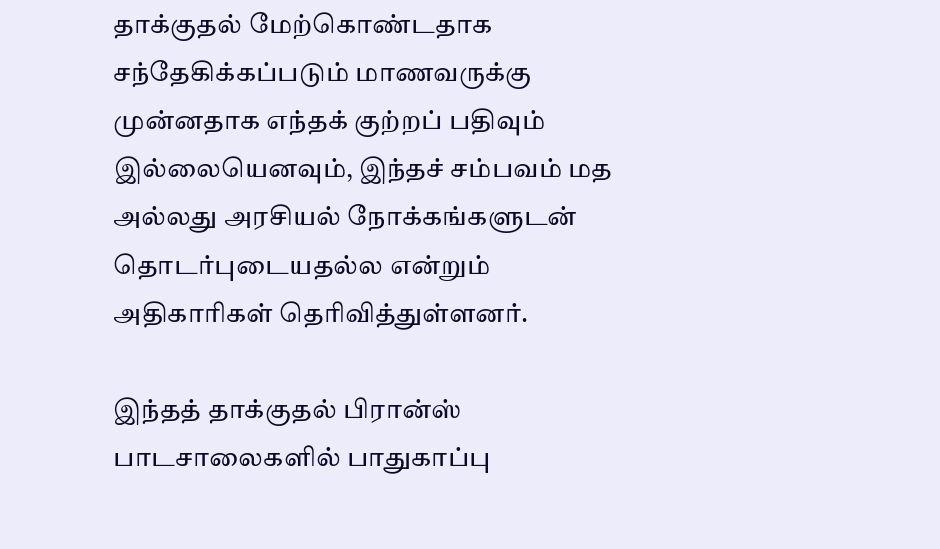தாக்குதல் மேற்கொண்டதாக சந்தேகிக்கப்படும் மாணவருக்கு முன்னதாக எந்தக் குற்றப் பதிவும் இல்லையெனவும், இந்தச் சம்பவம் மத அல்லது அரசியல் நோக்கங்களுடன் தொடர்புடையதல்ல என்றும் அதிகாரிகள் தெரிவித்துள்ளனர்.

இந்தத் தாக்குதல் பிரான்ஸ் பாடசாலைகளில் பாதுகாப்பு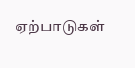ஏற்பாடுகள்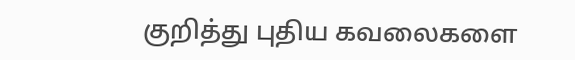குறித்து புதிய கவலைகளை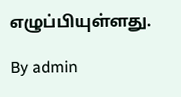எழுப்பியுள்ளது.

By admin